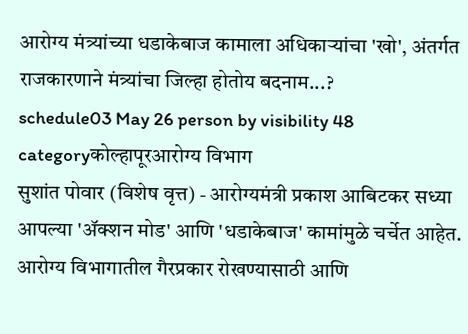आरोग्य मंत्र्यांच्या धडाकेबाज कामाला अधिकाऱ्यांचा 'खो', अंतर्गत राजकारणाने मंत्र्यांचा जिल्हा होतोय बदनाम...?
schedule03 May 26 person by visibility 48 categoryकोल्हापूरआरोग्य विभाग
सुशांत पोवार (विशेष वृत्त) - आरोग्यमंत्री प्रकाश आबिटकर सध्या आपल्या 'ॲक्शन मोड' आणि 'धडाकेबाज' कामांमुळे चर्चेत आहेत. आरोग्य विभागातील गैरप्रकार रोखण्यासाठी आणि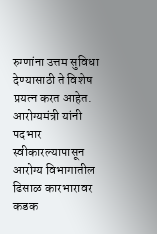रुग्णांना उत्तम सुविधा देण्यासाठी ते विशेष प्रयत्न करत आहेत. आरोग्यमंत्री यांनी पदभार स्वीकारल्यापासून आरोग्य विभागातील ढिसाळ कारभारावर कडक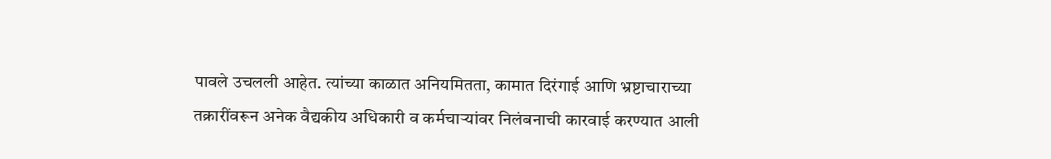पावले उचलली आहेत. त्यांच्या काळात अनियमितता, कामात दिरंगाई आणि भ्रष्टाचाराच्या तक्रारींवरून अनेक वैद्यकीय अधिकारी व कर्मचाऱ्यांवर निलंबनाची कारवाई करण्यात आली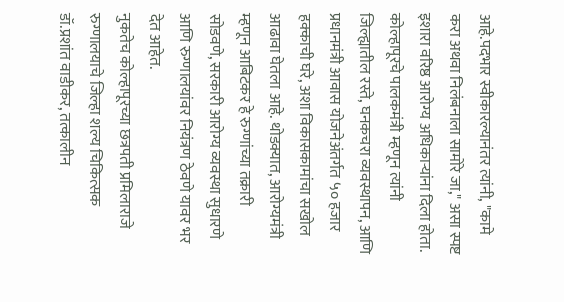आहे.पदभार स्वीकारल्यानंतर त्यांनी, "कामे करा अथवा निलंबनाला सामोरे जा," असा स्पष्ट इशारा वरिष्ठ आरोग्य अधिकाऱ्यांना दिला होता. कोल्हापूरचे पालकमंत्री म्हणून त्यांनी जिल्ह्यातील रस्ते, घनकचरा व्यवस्थापन, आणि प्रधानमंत्री आवास योजनेअंतर्गत ५० हजार हक्काची घरे, अशा विकासकामांचा सखोल आढावा घेतला आहे. थोडक्यात, आरोग्यमंत्री म्हणून आबिटकर हे रुग्णांच्या तक्रारी सोडवणे, सरकारी आरोग्य व्यवस्था सुधारणे आणि रुग्णालयांवर नियंत्रण ठेवणे यावर भर देत आहेत.
नुकतेच कोल्हापूरच्या छत्रपती प्रमिलाराजे रुग्णालयाचे जिल्हा शल्य चिकित्सक डॉ.प्रशांत वाडीकर, तत्कालीन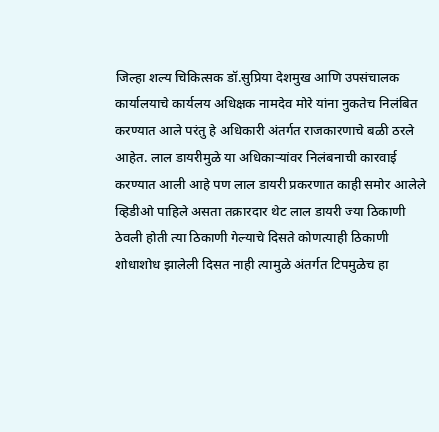जिल्हा शल्य चिकित्सक डॉ.सुप्रिया देशमुख आणि उपसंचालक कार्यालयाचे कार्यलय अधिक्षक नामदेव मोरे यांना नुकतेच निलंबित करण्यात आले परंतु हे अधिकारी अंतर्गत राजकारणाचे बळी ठरले आहेत. लाल डायरीमुळे या अधिकाऱ्यांवर निलंबनाची कारवाई करण्यात आली आहे पण लाल डायरी प्रकरणात काही समोर आलेले व्हिडीओ पाहिले असता तक्रारदार थेट लाल डायरी ज्या ठिकाणी ठेवली होती त्या ठिकाणी गेल्याचे दिसते कोणत्याही ठिकाणी शोधाशोध झालेली दिसत नाही त्यामुळे अंतर्गत टिपमुळेच हा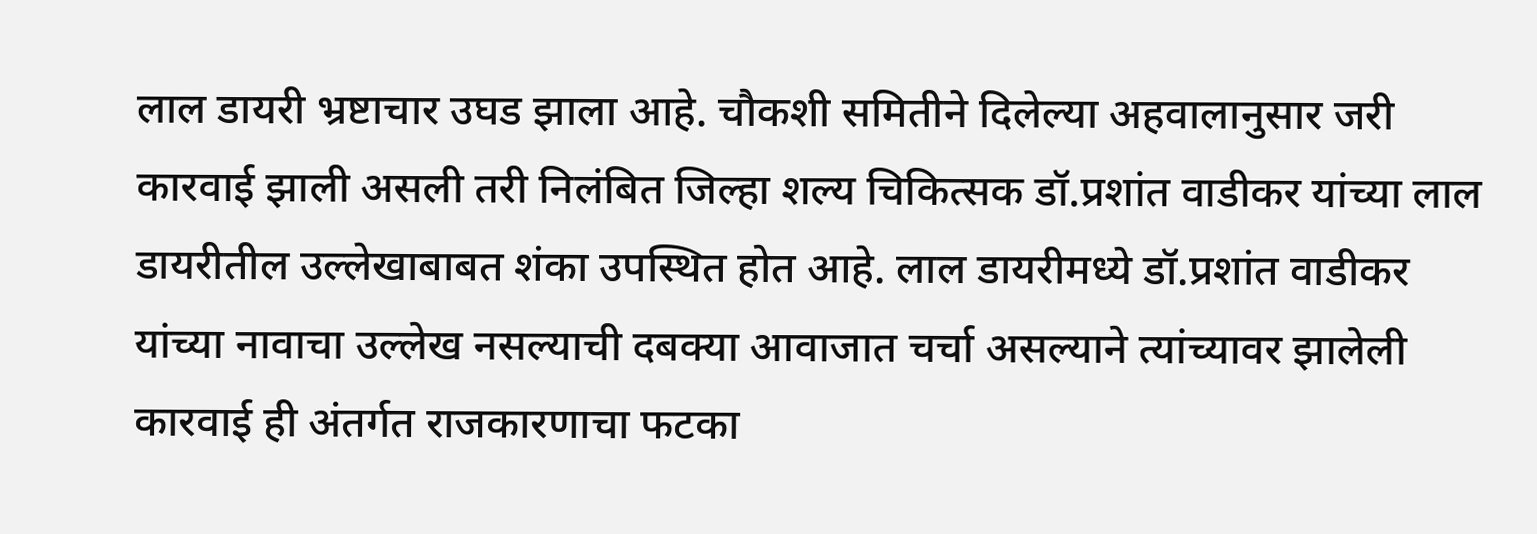लाल डायरी भ्रष्टाचार उघड झाला आहे. चौकशी समितीने दिलेल्या अहवालानुसार जरी कारवाई झाली असली तरी निलंबित जिल्हा शल्य चिकित्सक डॉ.प्रशांत वाडीकर यांच्या लाल डायरीतील उल्लेखाबाबत शंका उपस्थित होत आहे. लाल डायरीमध्ये डॉ.प्रशांत वाडीकर यांच्या नावाचा उल्लेख नसल्याची दबक्या आवाजात चर्चा असल्याने त्यांच्यावर झालेली कारवाई ही अंतर्गत राजकारणाचा फटका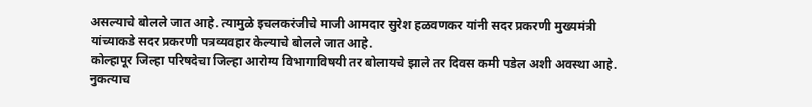असल्याचे बोलले जात आहे. त्यामुळे इचलकरंजीचे माजी आमदार सुरेश हळवणकर यांनी सदर प्रकरणी मुख्यमंत्री यांच्याकडे सदर प्रकरणी पत्रव्यवहार केल्याचे बोलले जात आहे.
कोल्हापूर जिल्हा परिषदेचा जिल्हा आरोग्य विभागाविषयी तर बोलायचे झाले तर दिवस कमी पडेल अशी अवस्था आहे. नुकत्याच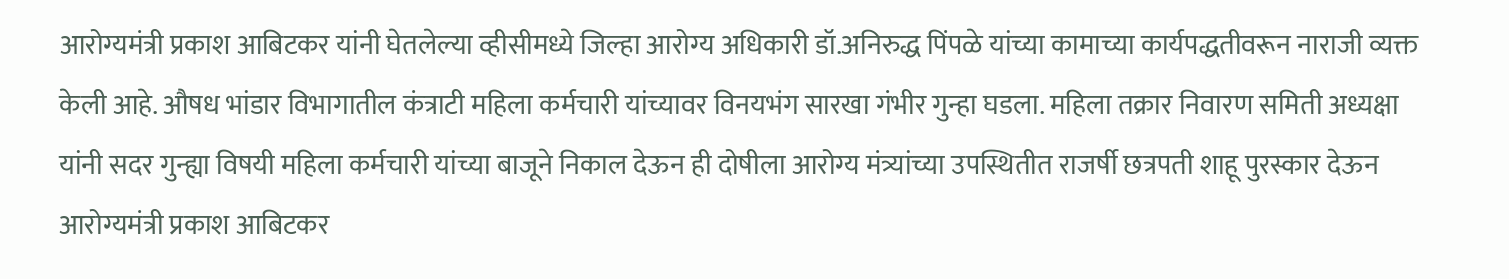आरोग्यमंत्री प्रकाश आबिटकर यांनी घेतलेल्या व्हीसीमध्ये जिल्हा आरोग्य अधिकारी डॉ.अनिरुद्ध पिंपळे यांच्या कामाच्या कार्यपद्धतीवरून नाराजी व्यक्त केली आहे. औषध भांडार विभागातील कंत्राटी महिला कर्मचारी यांच्यावर विनयभंग सारखा गंभीर गुन्हा घडला. महिला तक्रार निवारण समिती अध्यक्षा यांनी सदर गुन्ह्या विषयी महिला कर्मचारी यांच्या बाजूने निकाल देऊन ही दोषीला आरोग्य मंत्र्यांच्या उपस्थितीत राजर्षी छत्रपती शाहू पुरस्कार देऊन आरोग्यमंत्री प्रकाश आबिटकर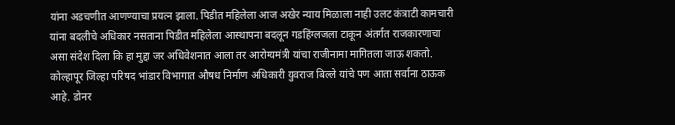यांना अडचणीत आणण्याचा प्रयत्न झाला. पिडीत महिलेला आज अखेर न्याय मिळाला नाही उलट कंत्राटी कामचारी यांना बदलीचे अधिकार नसताना पिडीत महिलेला आस्थापना बदलून गडहिंग्लजला टाकून अंतर्गत राजकारणाचा असा संदेश दिला कि हा मुद्दा जर अधिवेशनात आला तर आरोग्यमंत्री यांचा राजीनामा मागितला जाऊ शकतो.
कोल्हापूर जिल्हा परिषद भांडार विभागात औषध निर्माण अधिकारी युवराज बिल्ले यांचे पण आता सर्वाना ठाऊक आहे. डोनर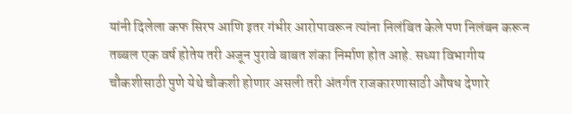यांनी दिलेला कफ सिरप आणि इतर गंभीर आरोपावरून त्यांना निलंबित केले पण निलंबन करून तब्बल एक वर्ष होतेय तरी अजून पुरावे बाबत शंका निर्माण होत आहे. सध्या विभागीय चौकशीसाठी पुणे येथे चौकशी होणार असली तरी अंतर्गत राजकारणासाठी औषध देणारे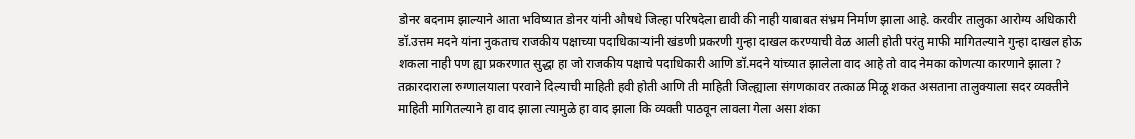डोनर बदनाम झाल्याने आता भविष्यात डोनर यांनी औषधे जिल्हा परिषदेला द्यावी की नाही याबाबत संभ्रम निर्माण झाला आहे. करवीर तालुका आरोग्य अधिकारी डॉ.उत्तम मदने यांना नुकताच राजकीय पक्षाच्या पदाधिकाऱ्यांनी खंडणी प्रकरणी गुन्हा दाखल करण्याची वेळ आली होती परंतु माफी मागितल्याने गुन्हा दाखल होऊ शकला नाही पण ह्या प्रकरणात सुद्धा हा जो राजकीय पक्षाचे पदाधिकारी आणि डॉ.मदने यांच्यात झालेला वाद आहे तो वाद नेमका कोणत्या कारणाने झाला ? तक्रारदाराला रुग्णालयाला परवाने दिल्याची माहिती हवी होती आणि ती माहिती जिल्ह्याला संगणकावर तत्काळ मिळू शकत असताना तालुक्याला सदर व्यक्तीने माहिती मागितल्याने हा वाद झाला त्यामुळे हा वाद झाला कि व्यक्ती पाठवून लावला गेला असा शंका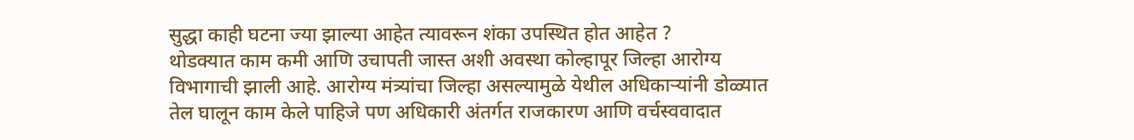सुद्धा काही घटना ज्या झाल्या आहेत त्यावरून शंका उपस्थित होत आहेत ?
थोडक्यात काम कमी आणि उचापती जास्त अशी अवस्था कोल्हापूर जिल्हा आरोग्य विभागाची झाली आहे. आरोग्य मंत्र्यांचा जिल्हा असल्यामुळे येथील अधिकाऱ्यांनी डोळ्यात तेल घालून काम केले पाहिजे पण अधिकारी अंतर्गत राजकारण आणि वर्चस्ववादात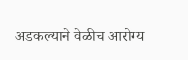अडकल्याने वेळीच आरोग्य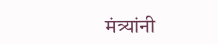मंत्र्यांनी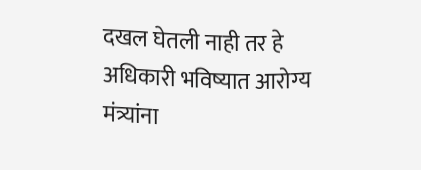दखल घेतली नाही तर हे अधिकारी भविष्यात आरोग्य मंत्र्यांना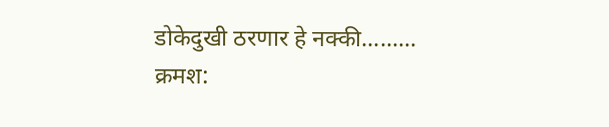डोकेदुखी ठरणार हे नक्की.........
क्रमश: